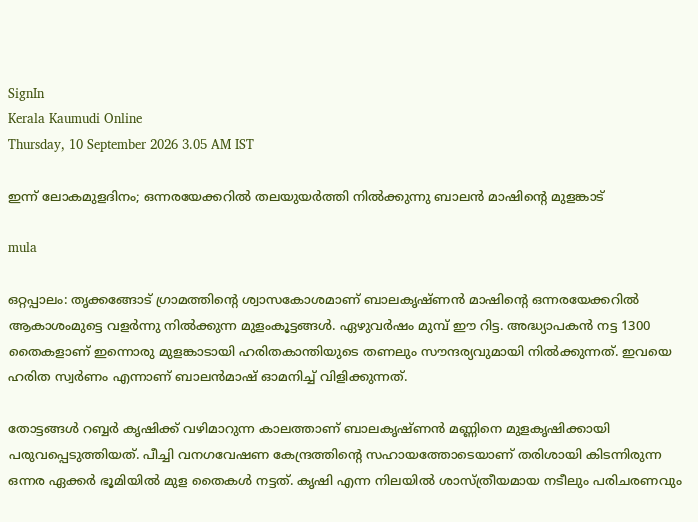SignIn
Kerala Kaumudi Online
Thursday, 10 September 2026 3.05 AM IST

ഇന്ന് ലോകമുളദിനം; ഒന്നരയേക്കറിൽ തലയുയർത്തി നിൽക്കുന്നു ബാലൻ മാഷിന്റെ മുളങ്കാട്

mula

ഒറ്റപ്പാലം: തൃക്കങ്ങോട് ഗ്രാമത്തിന്റെ ശ്വാസകോശമാണ് ബാലകൃഷ്ണൻ മാഷിന്റെ ഒന്നരയേക്കറിൽ ആകാശംമുട്ടെ വളർന്നു നിൽക്കുന്ന മുളംകൂട്ടങ്ങൾ. ഏഴുവർഷം മുമ്പ് ഈ റിട്ട. അദ്ധ്യാപകൻ നട്ട 1300 തൈകളാണ് ഇന്നൊരു മുളങ്കാടായി ഹരിതകാന്തിയുടെ തണലും സൗന്ദര്യവുമായി നിൽക്കുന്നത്. ഇവയെ ഹരിത സ്വർണം എന്നാണ് ബാലൻമാഷ് ഓമനിച്ച് വിളിക്കുന്നത്.

തോട്ടങ്ങൾ റബ്ബർ കൃഷിക്ക് വഴിമാറുന്ന കാലത്താണ് ബാലകൃഷ്ണൻ മണ്ണിനെ മുളകൃഷിക്കായി പരുവപ്പെടുത്തിയത്. പീച്ചി വനഗവേഷണ കേന്ദ്രത്തിന്റെ സഹായത്തോടെയാണ് തരിശായി കിടന്നിരുന്ന ഒന്നര ഏക്കർ ഭൂമിയിൽ മുള തൈകൾ നട്ടത്. കൃഷി എന്ന നിലയിൽ ശാസ്ത്രീയമായ നടീലും പരിചരണവും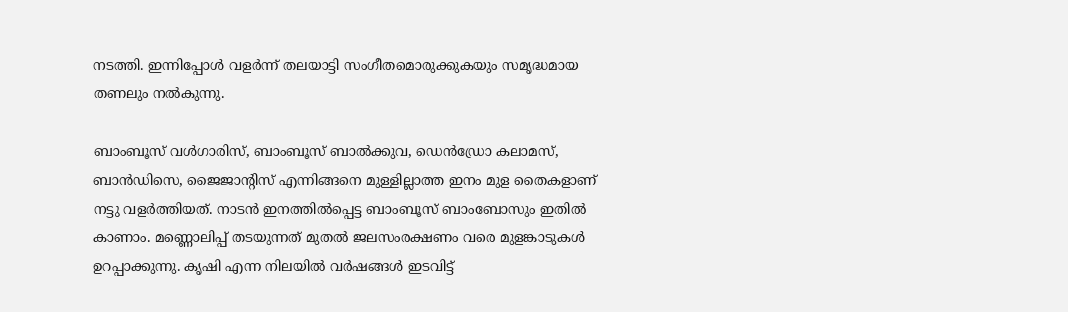നടത്തി. ഇന്നിപ്പോൾ വളർന്ന് തലയാട്ടി സംഗീതമൊരുക്കുകയും സമൃദ്ധമായ തണലും നൽകുന്നു.

ബാംബൂസ് വൾഗാരിസ്, ബാംബൂസ് ബാൽക്കുവ, ഡെൻഡ്രോ കലാമസ്, ബാൻഡിസെ, ജൈജാന്റിസ് എന്നിങ്ങനെ മുള്ളില്ലാത്ത ഇനം മുള തൈകളാണ് നട്ടു വളർത്തിയത്. നാടൻ ഇനത്തിൽപ്പെട്ട ബാംബൂസ് ബാംബോസും ഇതിൽ കാണാം. മണ്ണൊലിപ്പ് തടയുന്നത് മുതൽ ജലസംരക്ഷണം വരെ മുളങ്കാടുകൾ ഉറപ്പാക്കുന്നു. കൃഷി എന്ന നിലയിൽ വർഷങ്ങൾ ഇടവിട്ട്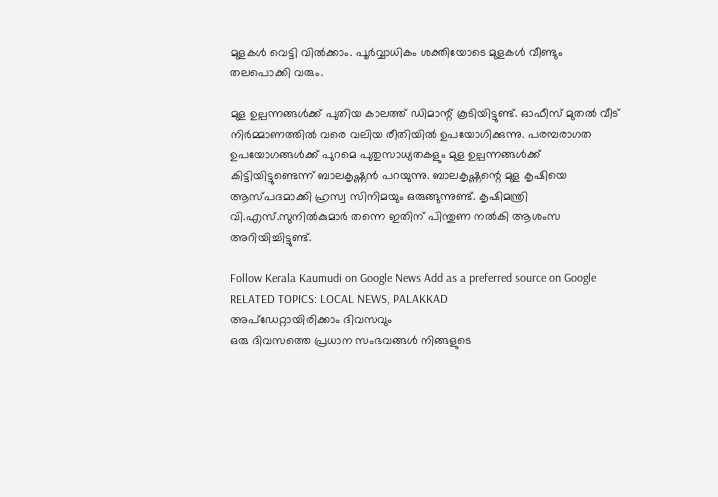മുളകൾ വെട്ടി വിൽക്കാം. പൂർവ്വാധികം ശക്തിയോടെ മുളകൾ വീണ്ടും തലപൊക്കി വരും.

മുള ഉല്പന്നങ്ങൾക്ക് പുതിയ കാലത്ത് ഡിമാന്റ് കൂടിയിട്ടുണ്ട്. ഓഫീസ് മുതൽ വീട് നിർമ്മാണത്തിൽ വരെ വലിയ രീതിയിൽ ഉപയോഗിക്കുന്നു. പരമ്പരാഗത ഉപയോഗങ്ങൾക്ക് പുറമെ പുതുസാധ്യതകളും മുള ഉല്പന്നങ്ങൾക്ക് കിട്ടിയിട്ടുണ്ടെന്ന് ബാലകൃഷ്ണൻ പറയുന്നു. ബാലകൃഷ്ണന്റെ മുള കൃഷിയെ ആസ്പദമാക്കി ഹ്രസ്വ സിനിമയും ഒരുങ്ങുന്നുണ്ട്. കൃഷിമന്ത്രി വി.എസ്.സുനിൽകുമാർ തന്നെ ഇതിന് പിന്തുണ നൽകി ആശംസ അറിയിച്ചിട്ടുണ്ട്.

Follow Kerala Kaumudi on Google News Add as a preferred source on Google
RELATED TOPICS: LOCAL NEWS, PALAKKAD
അപ്ഡേറ്റായിരിക്കാം ദിവസവും
ഒരു ദിവസത്തെ പ്രധാന സംഭവങ്ങൾ നിങ്ങളുടെ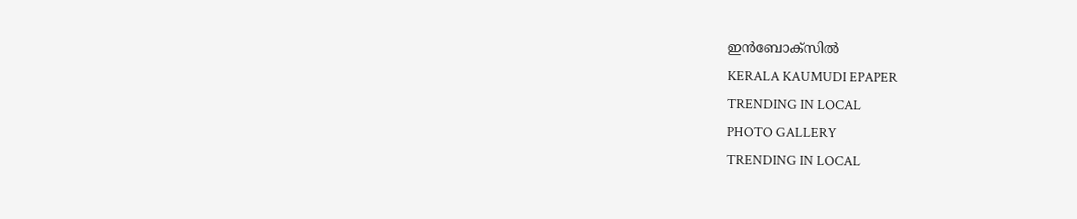ഇൻബോക്സിൽ
KERALA KAUMUDI EPAPER
TRENDING IN LOCAL
PHOTO GALLERY
TRENDING IN LOCAL